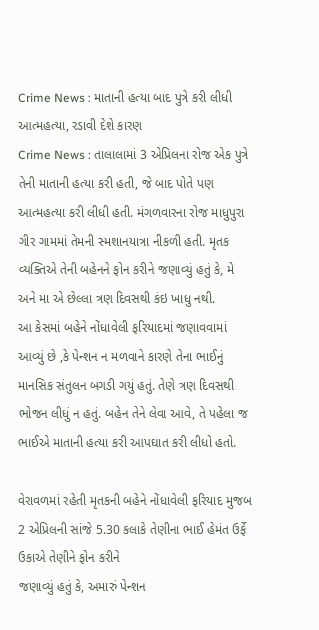Crime News : માતાની હત્યા બાદ પુત્રે કરી લીધી આત્મહત્યા, રડાવી દેશે કારણ
Crime News : તાલાલામાં 3 એપ્રિલના રોજ એક પુત્રે તેની માતાની હત્યા કરી હતી, જે બાદ પોતે પણ આત્મહત્યા કરી લીધી હતી. મંગળવારના રોજ માધુપુરા ગીર ગામમાં તેમની સ્મશાનયાત્રા નીકળી હતી. મૃતક વ્યક્તિએ તેની બહેનને ફોન કરીને જણાવ્યું હતું કે, મે અને મા એ છેલ્લા ત્રણ દિવસથી કંઇ ખાધુ નથી.
આ કેસમાં બહેને નોંધાવેલી ફરિયાદમાં જણાવવામાં આવ્યું છે ,કે પેન્શન ન મળવાને કારણે તેના ભાઈનું માનસિક સંતુલન બગડી ગયું હતું. તેણે ત્રણ દિવસથી ભોજન લીધું ન હતું. બહેન તેને લેવા આવે, તે પહેલા જ ભાઈએ માતાની હત્યા કરી આપઘાત કરી લીધો હતો.

વેરાવળમાં રહેતી મૃતકની બહેને નોંધાવેલી ફરિયાદ મુજબ 2 એપ્રિલની સાંજે 5.30 કલાકે તેણીના ભાઈ હેમંત ઉર્ફે ઉકાએ તેણીને ફોન કરીને
જણાવ્યું હતું કે, અમારું પેન્શન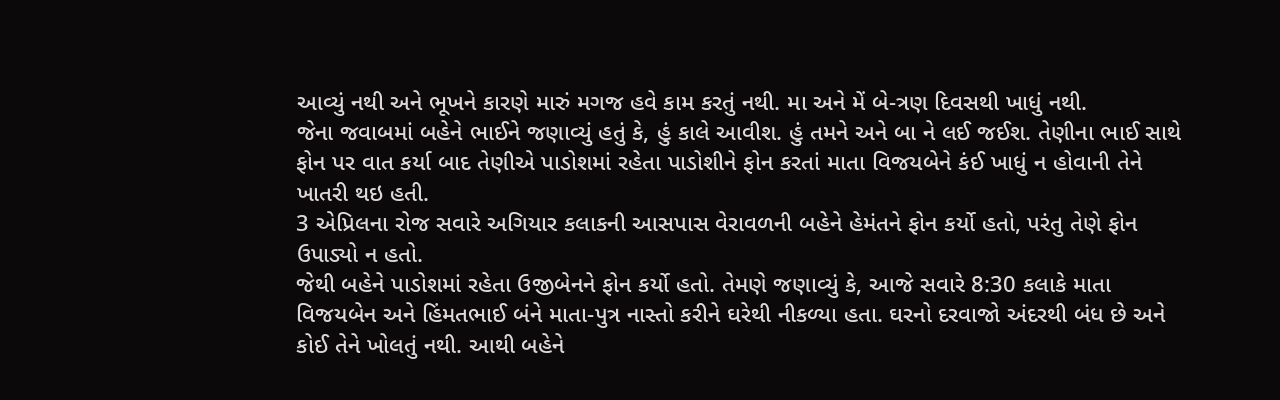આવ્યું નથી અને ભૂખને કારણે મારું મગજ હવે કામ કરતું નથી. મા અને મેં બે-ત્રણ દિવસથી ખાધું નથી.
જેના જવાબમાં બહેને ભાઈને જણાવ્યું હતું કે, હું કાલે આવીશ. હું તમને અને બા ને લઈ જઈશ. તેણીના ભાઈ સાથે ફોન પર વાત કર્યા બાદ તેણીએ પાડોશમાં રહેતા પાડોશીને ફોન કરતાં માતા વિજયબેને કંઈ ખાધું ન હોવાની તેને ખાતરી થઇ હતી.
3 એપ્રિલના રોજ સવારે અગિયાર કલાકની આસપાસ વેરાવળની બહેને હેમંતને ફોન કર્યો હતો, પરંતુ તેણે ફોન ઉપાડ્યો ન હતો.
જેથી બહેને પાડોશમાં રહેતા ઉજીબેનને ફોન કર્યો હતો. તેમણે જણાવ્યું કે, આજે સવારે 8:30 કલાકે માતા વિજયબેન અને હિંમતભાઈ બંને માતા-પુત્ર નાસ્તો કરીને ઘરેથી નીકળ્યા હતા. ઘરનો દરવાજો અંદરથી બંધ છે અને કોઈ તેને ખોલતું નથી. આથી બહેને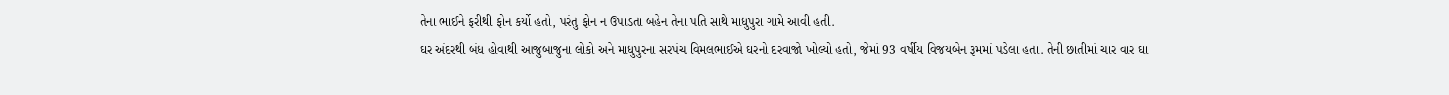તેના ભાઈને ફરીથી ફોન કર્યો હતો, પરંતુ ફોન ન ઉપાડતા બહેન તેના પતિ સાથે માધુપુરા ગામે આવી હતી.
ઘર અંદરથી બંધ હોવાથી આજુબાજુના લોકો અને માધુપુરના સરપંચ વિમલભાઈએ ઘરનો દરવાજો ખોલ્યો હતો, જેમાં 93 વર્ષીય વિજયબેન રૂમમાં પડેલા હતા. તેની છાતીમાં ચાર વાર ઘા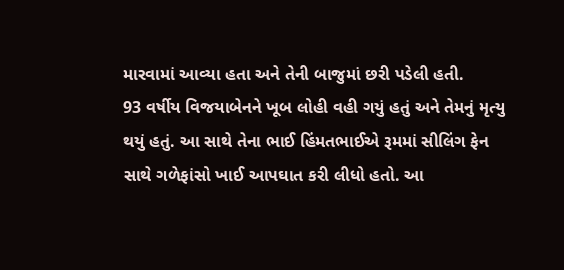મારવામાં આવ્યા હતા અને તેની બાજુમાં છરી પડેલી હતી.
93 વર્ષીય વિજયાબેનને ખૂબ લોહી વહી ગયું હતું અને તેમનું મૃત્યુ થયું હતું. આ સાથે તેના ભાઈ હિંમતભાઈએ રૂમમાં સીલિંગ ફેન સાથે ગળેફાંસો ખાઈ આપઘાત કરી લીધો હતો. આ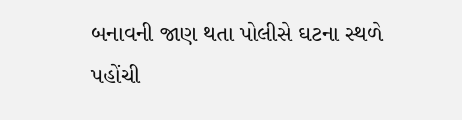બનાવની જાણ થતા પોલીસે ઘટના સ્થળે પહોંચી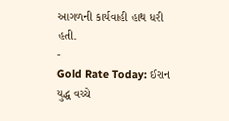આગળની કાર્યવાહી હાથ ધરી હતી.
-
Gold Rate Today: ઈરાન યુદ્ધ વચ્ચે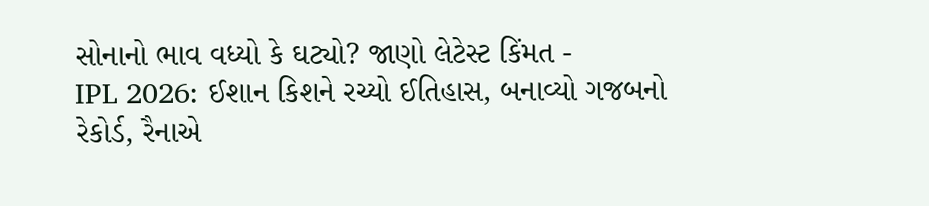સોનાનો ભાવ વધ્યો કે ઘટ્યો? જાણો લેટેસ્ટ કિંમત -
IPL 2026: ઈશાન કિશને રચ્યો ઈતિહાસ, બનાવ્યો ગજબનો રેકોર્ડ, રૈનાએ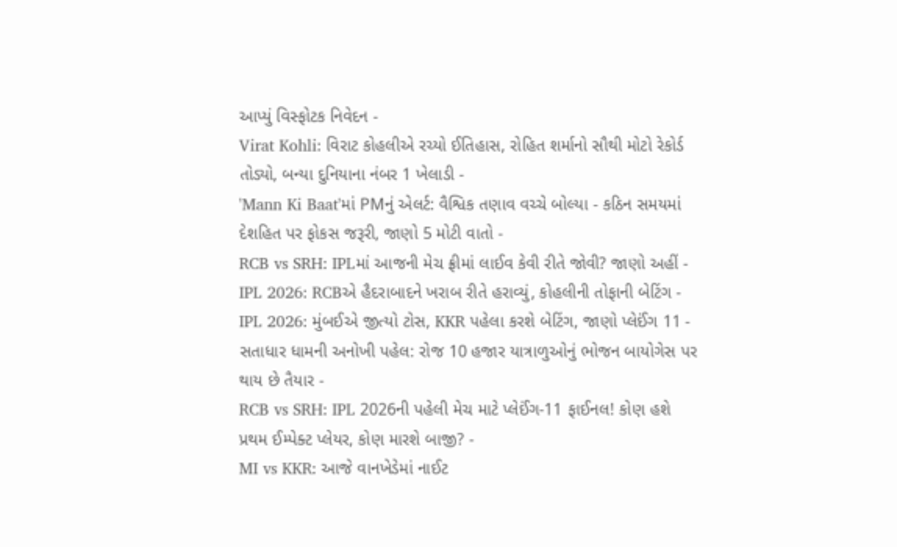આપ્યું વિસ્ફોટક નિવેદન -
Virat Kohli: વિરાટ કોહલીએ રચ્યો ઈતિહાસ, રોહિત શર્માનો સૌથી મોટો રેકોર્ડ તોડ્યો, બન્યા દુનિયાના નંબર 1 ખેલાડી -
'Mann Ki Baat'માં PMનું એલર્ટ: વૈશ્વિક તણાવ વચ્ચે બોલ્યા - કઠિન સમયમાં દેશહિત પર ફોકસ જરૂરી, જાણો 5 મોટી વાતો -
RCB vs SRH: IPLમાં આજની મેચ ફ્રીમાં લાઈવ કેવી રીતે જોવી? જાણો અહીં -
IPL 2026: RCBએ હૈદરાબાદને ખરાબ રીતે હરાવ્યું, કોહલીની તોફાની બેટિંગ -
IPL 2026: મુંબઈએ જીત્યો ટોસ, KKR પહેલા કરશે બેટિંગ, જાણો પ્લેઈંગ 11 -
સતાધાર ધામની અનોખી પહેલ: રોજ 10 હજાર યાત્રાળુઓનું ભોજન બાયોગેસ પર થાય છે તૈયાર -
RCB vs SRH: IPL 2026ની પહેલી મેચ માટે પ્લેઈંગ-11 ફાઈનલ! કોણ હશે પ્રથમ ઈમ્પેક્ટ પ્લેયર, કોણ મારશે બાજી? -
MI vs KKR: આજે વાનખેડેમાં નાઈટ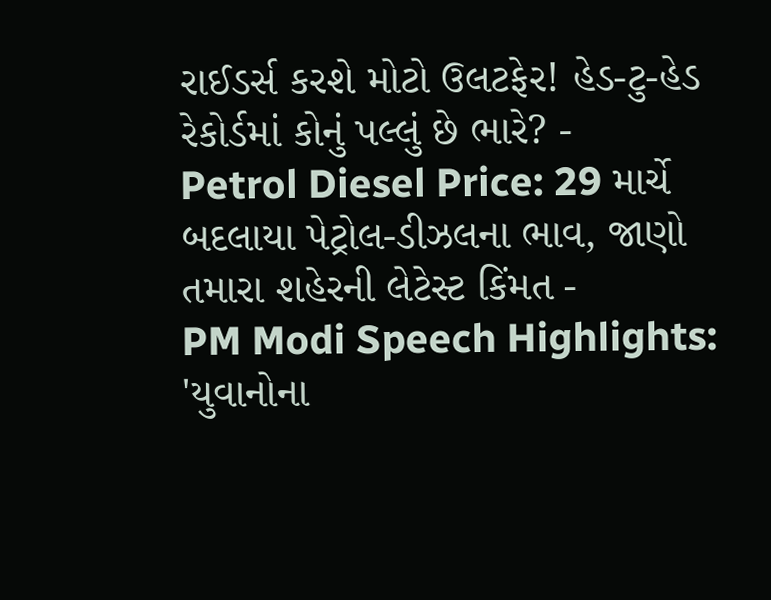રાઈડર્સ કરશે મોટો ઉલટફેર! હેડ-ટુ-હેડ રેકોર્ડમાં કોનું પલ્લું છે ભારે? -
Petrol Diesel Price: 29 માર્ચે બદલાયા પેટ્રોલ-ડીઝલના ભાવ, જાણો તમારા શહેરની લેટેસ્ટ કિંમત -
PM Modi Speech Highlights: 'યુવાનોના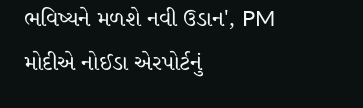ભવિષ્યને મળશે નવી ઉડાન', PM મોદીએ નોઈડા એરપોર્ટનું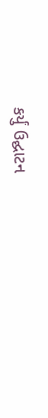કર્યું ઉદ્ઘાટન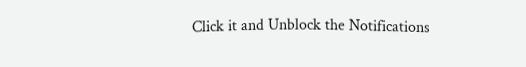Click it and Unblock the Notifications